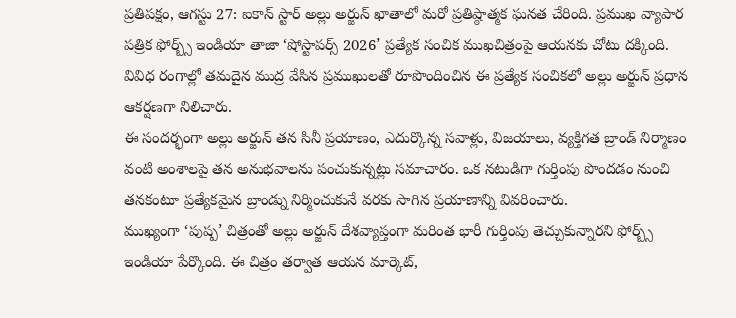ప్రతిపక్షం, ఆగస్టు 27: ఐకాన్ స్టార్ అల్లు అర్జున్ ఖాతాలో మరో ప్రతిష్ఠాత్మక ఘనత చేరింది. ప్రముఖ వ్యాపార పత్రిక ఫోర్బ్స్ ఇండియా తాజా ‘షోస్టాపర్స్ 2026’ ప్రత్యేక సంచిక ముఖచిత్రంపై ఆయనకు చోటు దక్కింది. వివిధ రంగాల్లో తమదైన ముద్ర వేసిన ప్రముఖులతో రూపొందించిన ఈ ప్రత్యేక సంచికలో అల్లు అర్జున్ ప్రధాన ఆకర్షణగా నిలిచారు.
ఈ సందర్భంగా అల్లు అర్జున్ తన సినీ ప్రయాణం, ఎదుర్కొన్న సవాళ్లు, విజయాలు, వ్యక్తిగత బ్రాండ్ నిర్మాణం వంటి అంశాలపై తన అనుభవాలను పంచుకున్నట్లు సమాచారం. ఒక నటుడిగా గుర్తింపు పొందడం నుంచి తనకంటూ ప్రత్యేకమైన బ్రాండ్ను నిర్మించుకునే వరకు సాగిన ప్రయాణాన్ని వివరించారు.
ముఖ్యంగా ‘పుష్ప’ చిత్రంతో అల్లు అర్జున్ దేశవ్యాప్తంగా మరింత భారీ గుర్తింపు తెచ్చుకున్నారని ఫోర్బ్స్ ఇండియా పేర్కొంది. ఈ చిత్రం తర్వాత ఆయన మార్కెట్,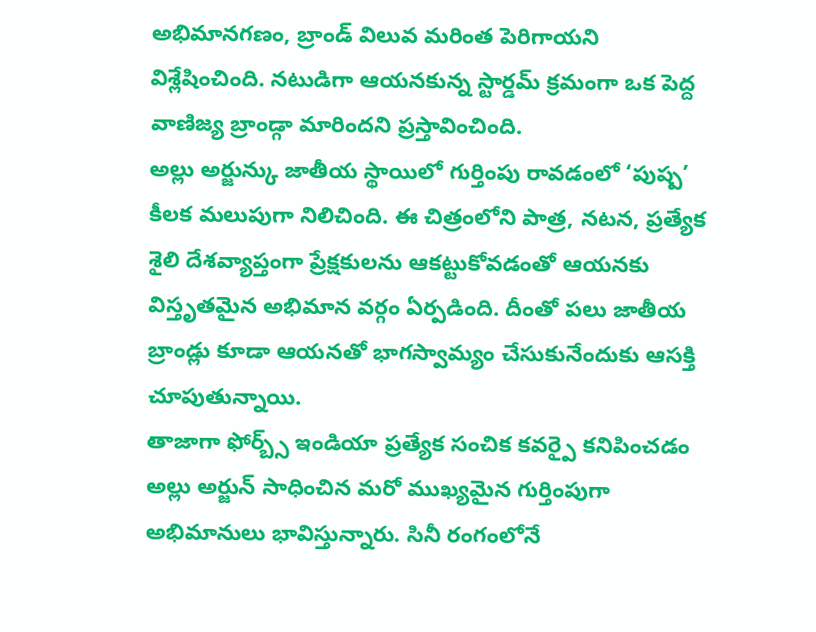అభిమానగణం, బ్రాండ్ విలువ మరింత పెరిగాయని విశ్లేషించింది. నటుడిగా ఆయనకున్న స్టార్డమ్ క్రమంగా ఒక పెద్ద వాణిజ్య బ్రాండ్గా మారిందని ప్రస్తావించింది.
అల్లు అర్జున్కు జాతీయ స్థాయిలో గుర్తింపు రావడంలో ‘పుష్ప’ కీలక మలుపుగా నిలిచింది. ఈ చిత్రంలోని పాత్ర, నటన, ప్రత్యేక శైలి దేశవ్యాప్తంగా ప్రేక్షకులను ఆకట్టుకోవడంతో ఆయనకు విస్తృతమైన అభిమాన వర్గం ఏర్పడింది. దీంతో పలు జాతీయ బ్రాండ్లు కూడా ఆయనతో భాగస్వామ్యం చేసుకునేందుకు ఆసక్తి చూపుతున్నాయి.
తాజాగా ఫోర్బ్స్ ఇండియా ప్రత్యేక సంచిక కవర్పై కనిపించడం అల్లు అర్జున్ సాధించిన మరో ముఖ్యమైన గుర్తింపుగా అభిమానులు భావిస్తున్నారు. సినీ రంగంలోనే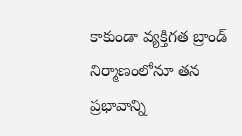కాకుండా వ్యక్తిగత బ్రాండ్ నిర్మాణంలోనూ తన ప్రభావాన్ని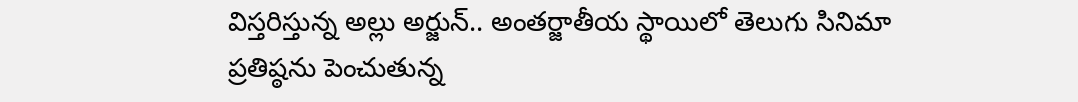విస్తరిస్తున్న అల్లు అర్జున్.. అంతర్జాతీయ స్థాయిలో తెలుగు సినిమా ప్రతిష్ఠను పెంచుతున్న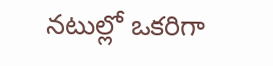నటుల్లో ఒకరిగా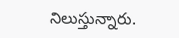నిలుస్తున్నారు.